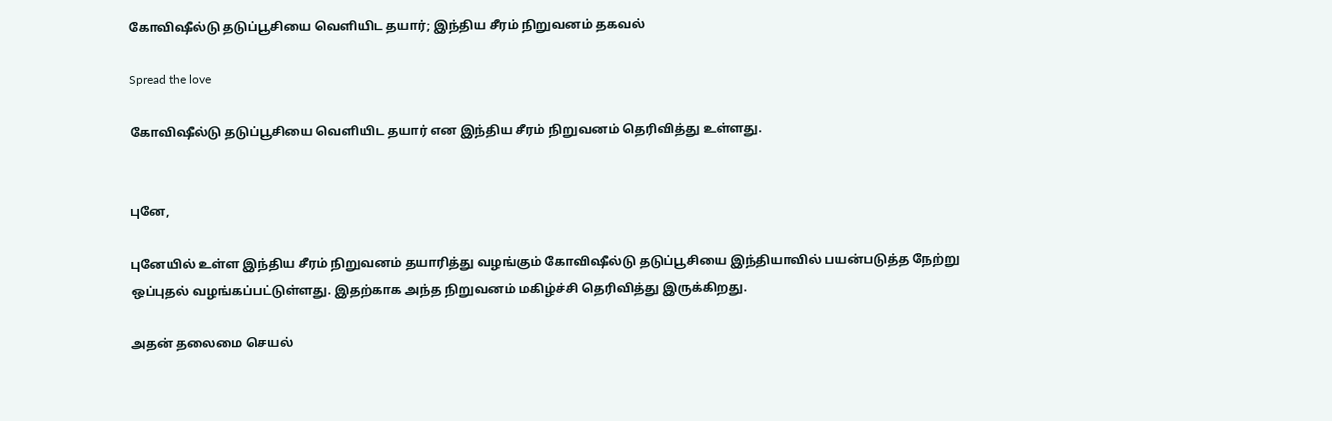கோவிஷீல்டு தடுப்பூசியை வெளியிட தயார்; இந்திய சீரம் நிறுவனம் தகவல்

Spread the love

கோவிஷீல்டு தடுப்பூசியை வெளியிட தயார் என இந்திய சீரம் நிறுவனம் தெரிவித்து உள்ளது.


புனே,

புனேயில் உள்ள இந்திய சீரம் நிறுவனம் தயாரித்து வழங்கும் கோவிஷீல்டு தடுப்பூசியை இந்தியாவில் பயன்படுத்த நேற்று ஒப்புதல் வழங்கப்பட்டுள்ளது. இதற்காக அந்த நிறுவனம் மகிழ்ச்சி தெரிவித்து இருக்கிறது.

அதன் தலைமை செயல்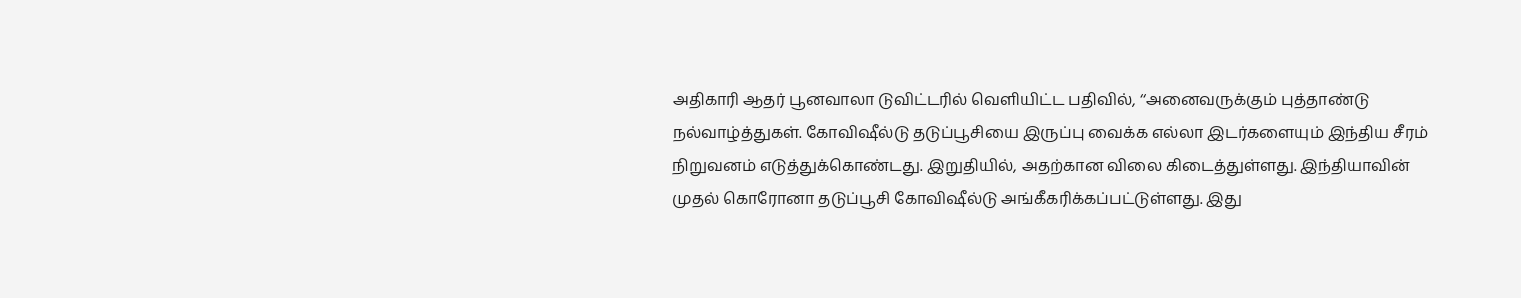அதிகாரி ஆதர் பூனவாலா டுவிட்டரில் வெளியிட்ட பதிவில், ‘‘அனைவருக்கும் புத்தாண்டு நல்வாழ்த்துகள். கோவிஷீல்டு தடுப்பூசியை இருப்பு வைக்க எல்லா இடர்களையும் இந்திய சீரம் நிறுவனம் எடுத்துக்கொண்டது. இறுதியில், அதற்கான விலை கிடைத்துள்ளது. இந்தியாவின் முதல் கொரோனா தடுப்பூசி கோவிஷீல்டு அங்கீகரிக்கப்பட்டுள்ளது. இது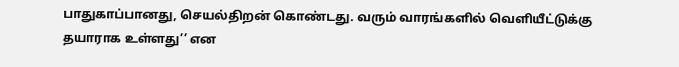பாதுகாப்பானது, செயல்திறன் கொண்டது. வரும் வாரங்களில் வெளியீட்டுக்கு தயாராக உள்ளது’’ என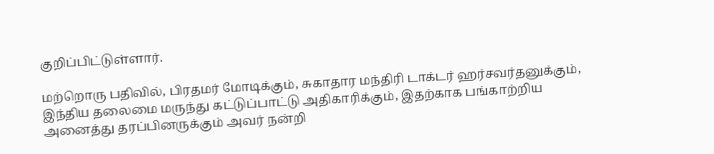குறிப்பிட்டுள்ளார்.

மற்றொரு பதிவில், பிரதமர் மோடிக்கும், சுகாதார மந்திரி டாக்டர் ஹர்சவர்தனுக்கும், இந்திய தலைமை மருந்து கட்டுப்பாட்டு அதிகாரிக்கும், இதற்காக பங்காற்றிய அனைத்து தரப்பினருக்கும் அவர் நன்றி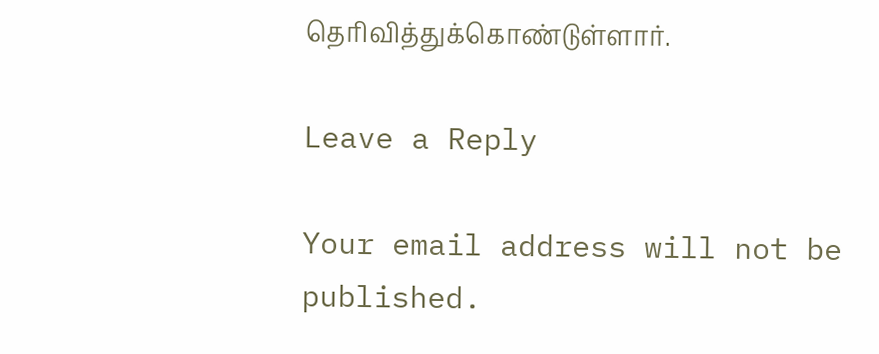தெரிவித்துக்கொண்டுள்ளார்.

Leave a Reply

Your email address will not be published.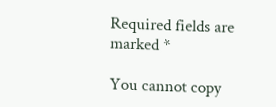Required fields are marked *

You cannot copy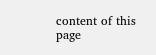content of this page